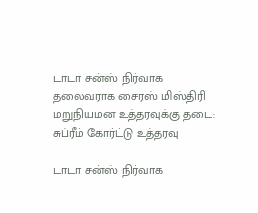டாடா சன்ஸ் நிர்வாக தலைவராக சைரஸ் மிஸ்திரி மறுநியமன உத்தரவுக்கு தடை: சுப்ரீம் கோர்ட்டு உத்தரவு

டாடா சன்ஸ் நிர்வாக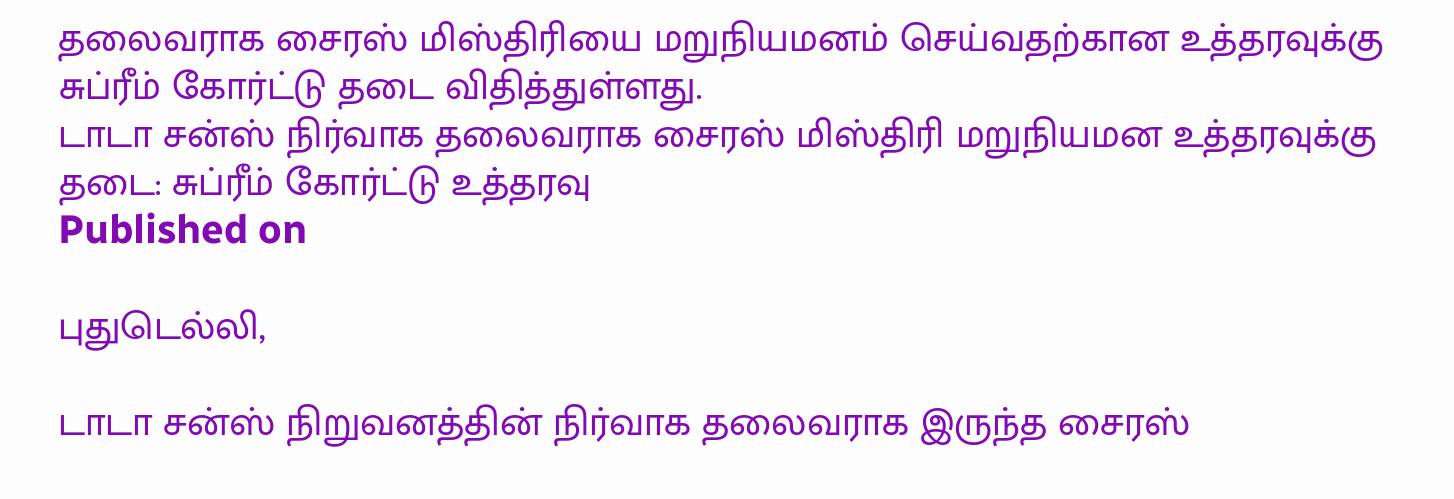தலைவராக சைரஸ் மிஸ்திரியை மறுநியமனம் செய்வதற்கான உத்தரவுக்கு சுப்ரீம் கோர்ட்டு தடை விதித்துள்ளது.
டாடா சன்ஸ் நிர்வாக தலைவராக சைரஸ் மிஸ்திரி மறுநியமன உத்தரவுக்கு தடை: சுப்ரீம் கோர்ட்டு உத்தரவு
Published on

புதுடெல்லி,

டாடா சன்ஸ் நிறுவனத்தின் நிர்வாக தலைவராக இருந்த சைரஸ்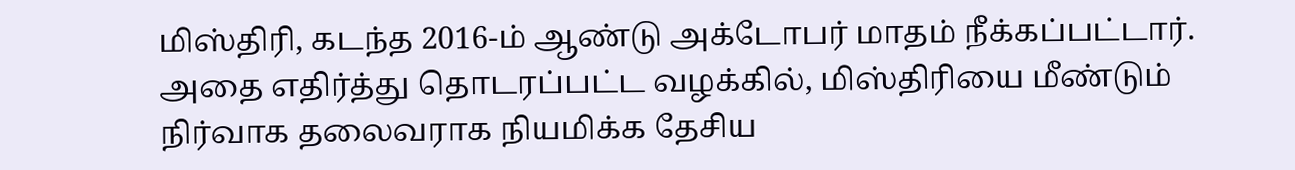மிஸ்திரி, கடந்த 2016-ம் ஆண்டு அக்டோபர் மாதம் நீக்கப்பட்டார். அதை எதிர்த்து தொடரப்பட்ட வழக்கில், மிஸ்திரியை மீண்டும் நிர்வாக தலைவராக நியமிக்க தேசிய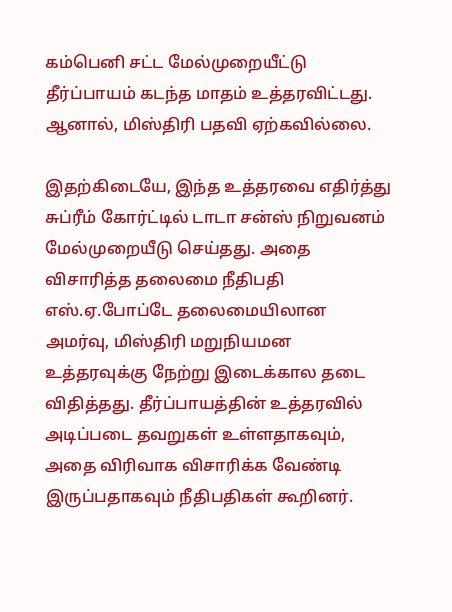கம்பெனி சட்ட மேல்முறையீட்டு தீர்ப்பாயம் கடந்த மாதம் உத்தரவிட்டது. ஆனால், மிஸ்திரி பதவி ஏற்கவில்லை.

இதற்கிடையே, இந்த உத்தரவை எதிர்த்து சுப்ரீம் கோர்ட்டில் டாடா சன்ஸ் நிறுவனம் மேல்முறையீடு செய்தது. அதை விசாரித்த தலைமை நீதிபதி எஸ்.ஏ.போப்டே தலைமையிலான அமர்வு, மிஸ்திரி மறுநியமன உத்தரவுக்கு நேற்று இடைக்கால தடை விதித்தது. தீர்ப்பாயத்தின் உத்தரவில் அடிப்படை தவறுகள் உள்ளதாகவும், அதை விரிவாக விசாரிக்க வேண்டி இருப்பதாகவும் நீதிபதிகள் கூறினர்.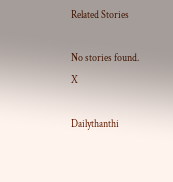Related Stories

No stories found.
X

Dailythanthi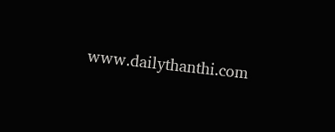www.dailythanthi.com